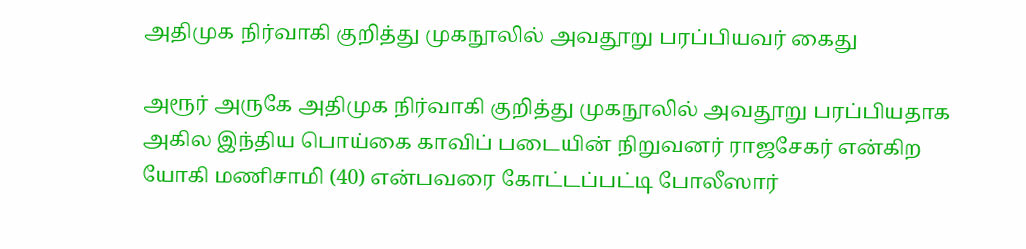அதிமுக நிர்வாகி குறித்து முகநூலில் அவதூறு பரப்பியவர் கைது

அரூர் அருகே அதிமுக நிர்வாகி குறித்து முகநூலில் அவதூறு பரப்பியதாக அகில இந்திய பொய்கை காவிப் படையின் நிறுவனர் ராஜசேகர் என்கிற யோகி மணிசாமி (40) என்பவரை கோட்டப்பட்டி போலீஸார்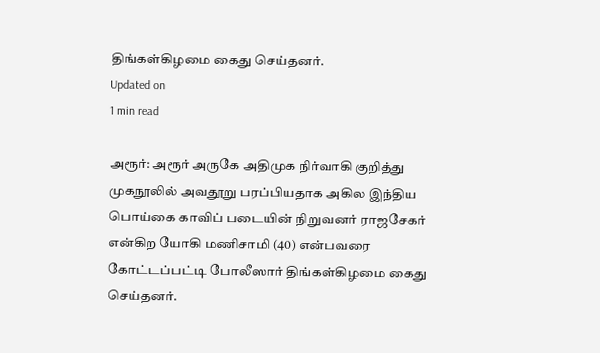திங்கள்கிழமை கைது செய்தனர்.
Updated on
1 min read

அரூர்: அரூர் அருகே அதிமுக நிர்வாகி குறித்து முகநூலில் அவதூறு பரப்பியதாக அகில இந்திய பொய்கை காவிப் படையின் நிறுவனர் ராஜசேகர் என்கிற யோகி மணிசாமி (40) என்பவரை கோட்டப்பட்டி போலீஸார் திங்கள்கிழமை கைது செய்தனர்.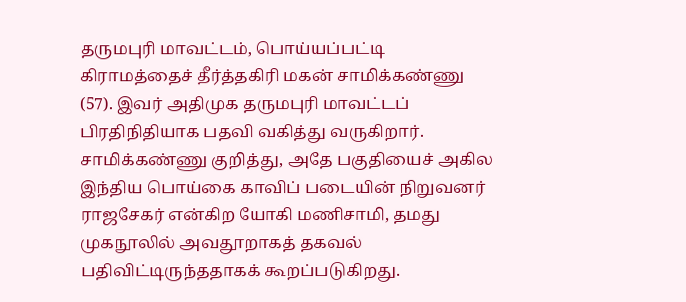தருமபுரி மாவட்டம், பொய்யப்பட்டி கிராமத்தைச் தீர்த்தகிரி மகன் சாமிக்கண்ணு (57). இவர் அதிமுக தருமபுரி மாவட்டப் பிரதிநிதியாக பதவி வகித்து வருகிறார். சாமிக்கண்ணு குறித்து, அதே பகுதியைச் அகில இந்திய பொய்கை காவிப் படையின் நிறுவனர் ராஜசேகர் என்கிற யோகி மணிசாமி, தமது முகநூலில் அவதூறாகத் தகவல் பதிவிட்டிருந்ததாகக் கூறப்படுகிறது.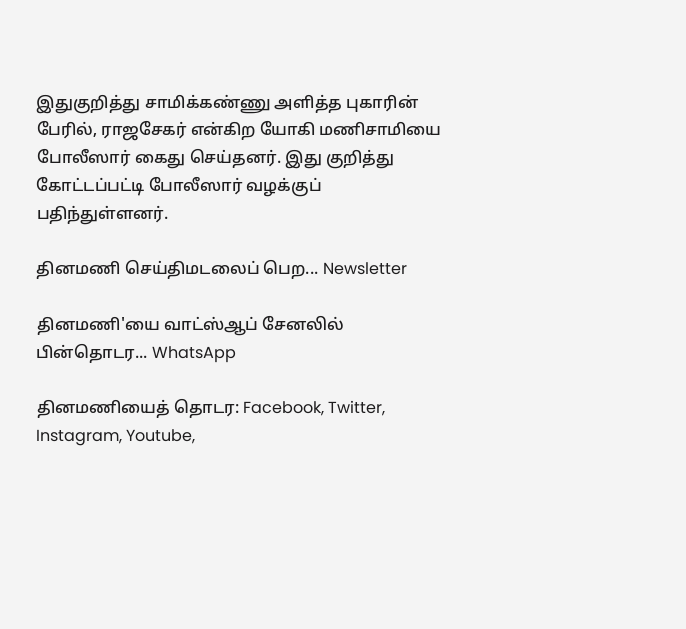இதுகுறித்து சாமிக்கண்ணு அளித்த புகாரின் பேரில், ராஜசேகர் என்கிற யோகி மணிசாமியை போலீஸார் கைது செய்தனர். இது குறித்து கோட்டப்பட்டி போலீஸார் வழக்குப் பதிந்துள்ளனர்.

தினமணி செய்திமடலைப் பெற... Newsletter

தினமணி'யை வாட்ஸ்ஆப் சேனலில் பின்தொடர... WhatsApp

தினமணியைத் தொடர: Facebook, Twitter, Instagram, Youtube,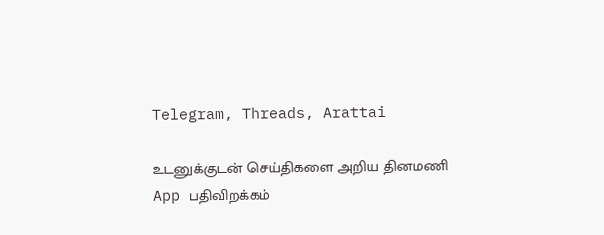Telegram, Threads, Arattai

உடனுக்குடன் செய்திகளை அறிய தினமணி App பதிவிறக்கம்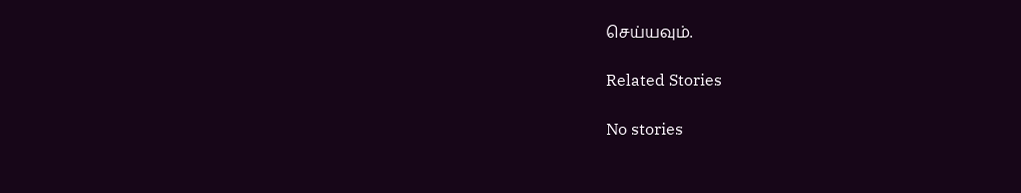செய்யவும்.

Related Stories

No stories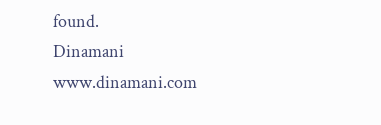found.
Dinamani
www.dinamani.com